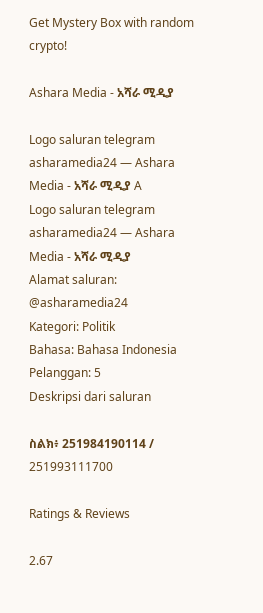Get Mystery Box with random crypto!

Ashara Media - አሻራ ሚዲያ

Logo saluran telegram asharamedia24 — Ashara Media - አሻራ ሚዲያ A
Logo saluran telegram asharamedia24 — Ashara Media - አሻራ ሚዲያ
Alamat saluran: @asharamedia24
Kategori: Politik
Bahasa: Bahasa Indonesia
Pelanggan: 5
Deskripsi dari saluran

ስልክ፥ 251984190114 / 251993111700

Ratings & Reviews

2.67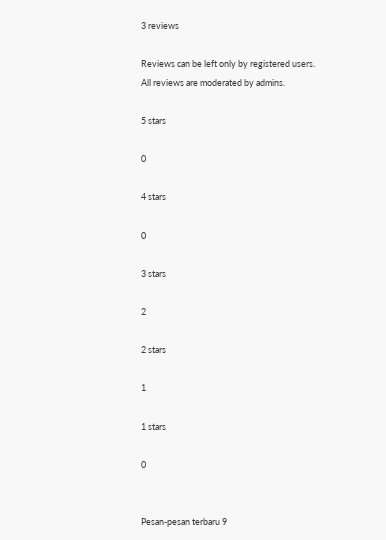3 reviews

Reviews can be left only by registered users. All reviews are moderated by admins.

5 stars

0

4 stars

0

3 stars

2

2 stars

1

1 stars

0


Pesan-pesan terbaru 9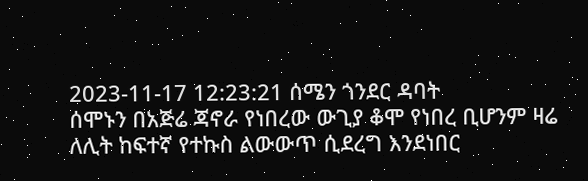2023-11-17 12:23:21 ሰሜን ጎንደር ዳባት
ሰሞኑን በአጅሬ ጃኖራ የነበረው ውጊያ ቆሞ የነበረ ቢሆንም ዛሬ ለሊት ከፍተኛ የተኩስ ልውውጥ ሲደረግ እንደነበር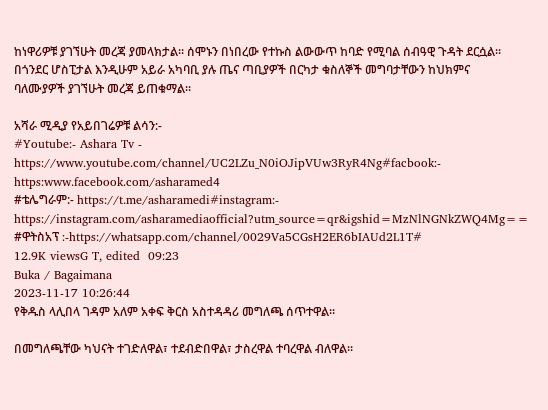ከነዋሪዎቹ ያገኘሁት መረጃ ያመላክታል። ሰሞኑን በነበረው የተኩስ ልውውጥ ከባድ የሚባል ሰብዓዊ ጉዳት ደርሷል። በጎንደር ሆስፒታል እንዲሁም አይራ አካባቢ ያሉ ጤና ጣቢያዎች በርካታ ቁስለኞች መግባታቸውን ከህክምና ባለሙያዎች ያገኘሁት መረጃ ይጠቁማል።

አሻራ ሚዲያ የአይበገሬዎቹ ልሳን:-
#Youtube:- Ashara Tv - https://www.youtube.com/channel/UC2LZu_N0iOJipVUw3RyR4Ng#facbook:- https:www.facebook.com/asharamed4
#ቴሌግራም:- https://t.me/asharamedi#instagram:- https://instagram.com/asharamediaofficial?utm_source=qr&igshid=MzNlNGNkZWQ4Mg==
#ዋትስአፕ :-https://whatsapp.com/channel/0029Va5CGsH2ER6bIAUd2L1T#
12.9K viewsG T, edited  09:23
Buka / Bagaimana
2023-11-17 10:26:44
የቅዱስ ላሊበላ ገዳም አለም አቀፍ ቅርስ አስተዳዳሪ መግለጫ ሰጥተዋል።

በመግለጫቸው ካህናት ተገድለዋል፣ ተደብድበዋል፣ ታስረዋል ተባረዋል ብለዋል።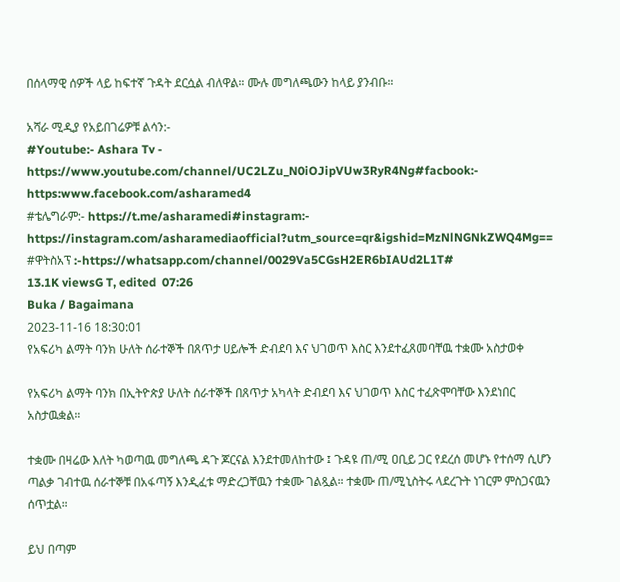በሰላማዊ ሰዎች ላይ ከፍተኛ ጉዳት ደርሷል ብለዋል። ሙሉ መግለጫውን ከላይ ያንብቡ።

አሻራ ሚዲያ የአይበገሬዎቹ ልሳን:-
#Youtube:- Ashara Tv - https://www.youtube.com/channel/UC2LZu_N0iOJipVUw3RyR4Ng#facbook:- https:www.facebook.com/asharamed4
#ቴሌግራም:- https://t.me/asharamedi#instagram:- https://instagram.com/asharamediaofficial?utm_source=qr&igshid=MzNlNGNkZWQ4Mg==
#ዋትስአፕ :-https://whatsapp.com/channel/0029Va5CGsH2ER6bIAUd2L1T#
13.1K viewsG T, edited  07:26
Buka / Bagaimana
2023-11-16 18:30:01
የአፍሪካ ልማት ባንክ ሁለት ሰራተኞች በጸጥታ ሀይሎች ድብደባ እና ህገወጥ እስር እንደተፈጸመባቸዉ ተቋሙ አስታወቀ

የአፍሪካ ልማት ባንክ በኢትዮጵያ ሁለት ሰራተኞች በጸጥታ አካላት ድብደባ እና ህገወጥ እስር ተፈጽሞባቸው እንደነበር አስታዉቋል።

ተቋሙ በዛሬው እለት ካወጣዉ መግለጫ ዳጉ ጆርናል እንደተመለከተው ፤ ጉዳዩ ጠ/ሚ ዐቢይ ጋር የደረሰ መሆኑ የተሰማ ሲሆን ጣልቃ ገብተዉ ሰራተኞቹ በአፋጣኝ እንዲፈቱ ማድረጋቸዉን ተቋሙ ገልጿል። ተቋሙ ጠ/ሚኒስትሩ ላደረጉት ነገርም ምስጋናዉን ሰጥቷል።

ይህ በጣም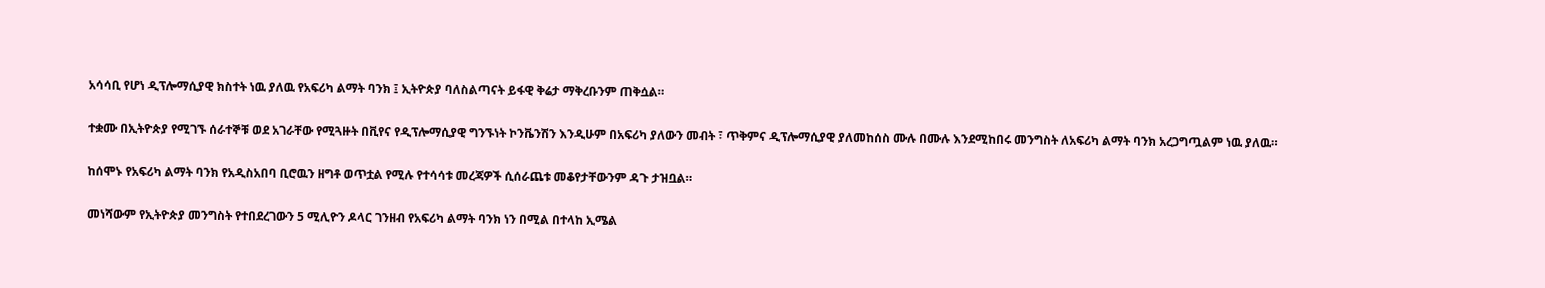አሳሳቢ የሆነ ዲፕሎማሲያዊ ክስተት ነዉ ያለዉ የአፍሪካ ልማት ባንክ ፤ ኢትዮጵያ ባለስልጣናት ይፋዊ ቅሬታ ማቅረቡንም ጠቅሷል።

ተቋሙ በኢትዮጵያ የሚገኙ ሰራተኞቹ ወደ አገራቸው የሚጓዙት በቪየና የዲፕሎማሲያዊ ግንኙነት ኮንቬንሽን እንዲሁም በአፍሪካ ያለውን መብት ፣ ጥቅምና ዲፕሎማሲያዊ ያለመከሰስ ሙሉ በሙሉ እንደሚከበሩ መንግስት ለአፍሪካ ልማት ባንክ አረጋግጧልም ነዉ ያለዉ።

ከሰሞኑ የአፍሪካ ልማት ባንክ የአዲስአበባ ቢሮዉን ዘግቶ ወጥቷል የሚሉ የተሳሳቱ መረጃዎች ሲሰራጨቱ መቆየታቸውንም ዳጉ ታዝቧል።

መነሻውም የኢትዮጵያ መንግስት የተበደረገውን 5 ሚሊዮን ዶላር ገንዘብ የአፍሪካ ልማት ባንክ ነን በሚል በተላከ ኢሜል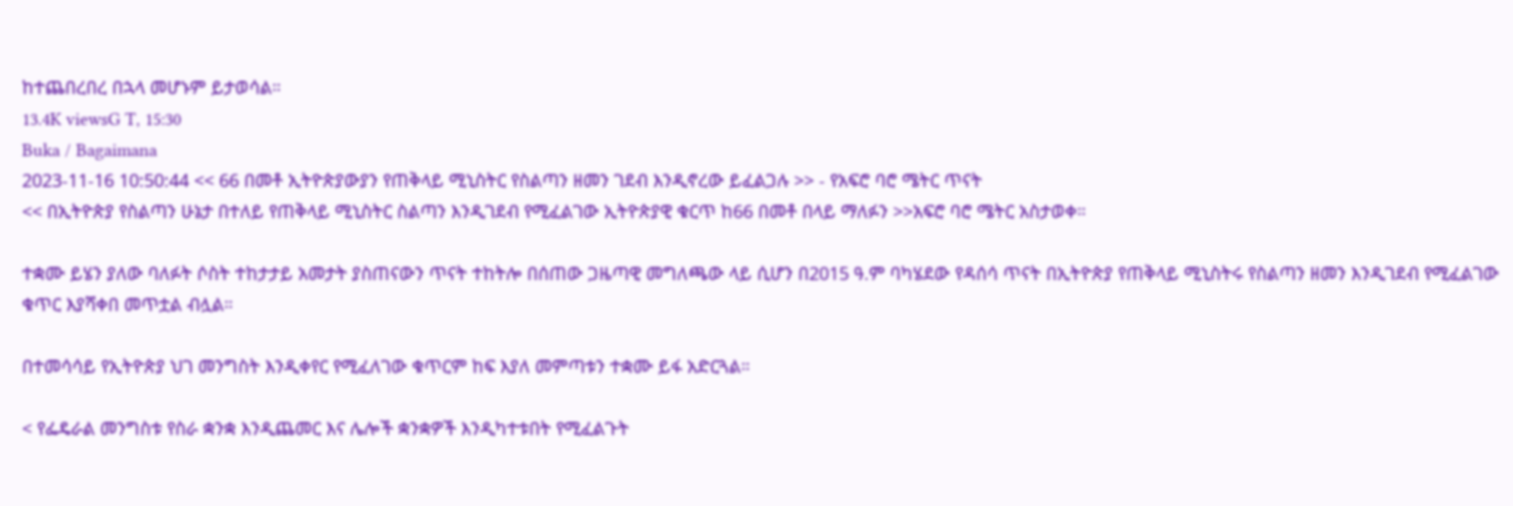ከተጨበረበረ በኋላ መሆኑም ይታወሳል።
13.4K viewsG T, 15:30
Buka / Bagaimana
2023-11-16 10:50:44 << 66 በመቶ ኢትዮጵያውያን የጠቅላይ ሚኒስትር የስልጣን ዘመን ገደብ እንዲኖረው ይፈልጋሉ >> - የአፍሮ ባሮ ሜትር ጥናት
<< በኢትዮጵያ የስልጣን ሁኔታ በተለይ የጠቅላይ ሚኒስትር ስልጣን እንዲገደብ የሚፈልገው ኢትዮጵያዊ ቁርጥ ከ66 በመቶ በላይ ማለፉን >>አፍሮ ባሮ ሜትር አስታወቀ።

ተቋሙ ይሄን ያለው ባለፉት ሶስት ተከታታይ አመታት ያስጠናውን ጥናት ተከትሎ በሰጠው ጋዜጣዊ መግለጫው ላይ ሲሆን በ2015 ዓ.ም ባካሄደው የዳሰሳ ጥናት በኢትዮጵያ የጠቅላይ ሚኒስትሩ የስልጣን ዘመን እንዲገደብ የሚፈልገው ቁጥር እያሻቀበ መጥቷል ብሏል።

በተመሳሳይ የኢትዮጵያ ህገ መንግስት እንዲቀየር የሚፈለገው ቁጥርም ከፍ እያለ መምጣቱን ተቋሙ ይፋ አድርጓል።

< የፌዴራል መንግስቱ የስራ ቋንቋ እንዲጨመር እና ሌሎች ቋንቋዎች እንዲካተቱበት የሚፈልጉት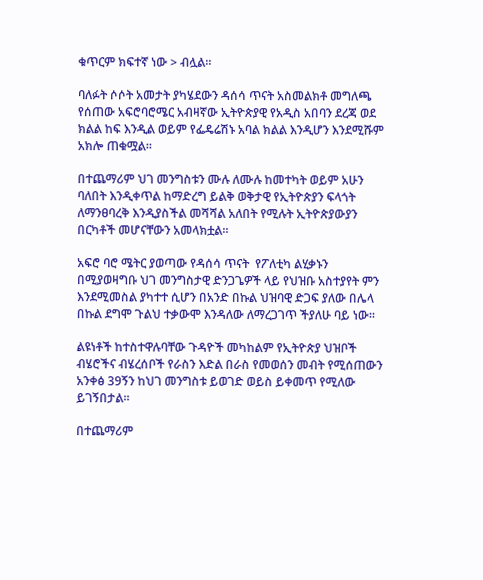ቁጥርም ክፍተኛ ነው > ብሏል።

ባለፉት ሶሶት አመታት ያካሄደውን ዳሰሳ ጥናት አስመልክቶ መግለጫ የሰጠው አፍሮባሮሜር አብዛኛው ኢትዮጵያዊ የአዲስ አበባን ደረጃ ወደ ክልል ከፍ እንዲል ወይም የፌዴሬሽኑ አባል ክልል እንዲሆን እንደሚሹም አክሎ ጠቁሟል።

በተጨማሪም ህገ መንግስቱን ሙሉ ለሙሉ ከመተካት ወይም አሁን ባለበት እንዲቀጥል ከማድረግ ይልቅ ወቅታዊ የኢትዮጵያን ፍላጎት ለማንፀባረቅ እንዲያስችል መሻሻል አለበት የሚሉት ኢትዮጵያውያን በርካቶች መሆናቸውን አመላክቷል።

አፍሮ ባሮ ሜትር ያወጣው የዳሰሳ ጥናት  የፖለቲካ ልሂቃኑን በሚያወዛግቡ ህገ መንግስታዊ ድንጋጌዎች ላይ የህዝቡ አስተያየት ምን እንደሚመስል ያካተተ ሲሆን በአንድ በኩል ህዝባዊ ድጋፍ ያለው በሌላ በኩል ደግሞ ጉልህ ተቃውሞ እንዳለው ለማረጋገጥ ችያለሁ ባይ ነው።

ልዩነቶች ከተስተዋሉባቸው ጉዳዮች መካከልም የኢትዮጵያ ህዝቦች ብሄሮችና ብሄረሰቦች የራስን እድል በራስ የመወሰን መብት የሚሰጠውን አንቀፅ 39ኝን ከህገ መንግስቱ ይወገድ ወይስ ይቀመጥ የሚለው ይገኝበታል።

በተጨማሪም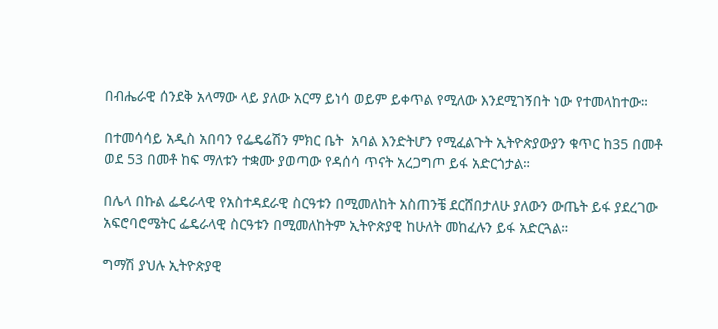በብሔራዊ ሰንደቅ አላማው ላይ ያለው አርማ ይነሳ ወይም ይቀጥል የሚለው እንደሚገኝበት ነው የተመላከተው።

በተመሳሳይ አዲስ አበባን የፌዴሬሽን ምክር ቤት  አባል እንድትሆን የሚፈልጉት ኢትዮጵያውያን ቁጥር ከ35 በመቶ ወደ 53 በመቶ ከፍ ማለቱን ተቋሙ ያወጣው የዳሰሳ ጥናት አረጋግጦ ይፋ አድርጎታል።

በሌላ በኩል ፌዴራላዊ የአስተዳደራዊ ስርዓቱን በሚመለከት አስጠንቼ ደርሸበታለሁ ያለውን ውጤት ይፋ ያደረገው አፍሮባሮሜትር ፌዴራላዊ ስርዓቱን በሚመለከትም ኢትዮጵያዊ ከሁለት መከፈሉን ይፋ አድርጓል።

ግማሽ ያህሉ ኢትዮጵያዊ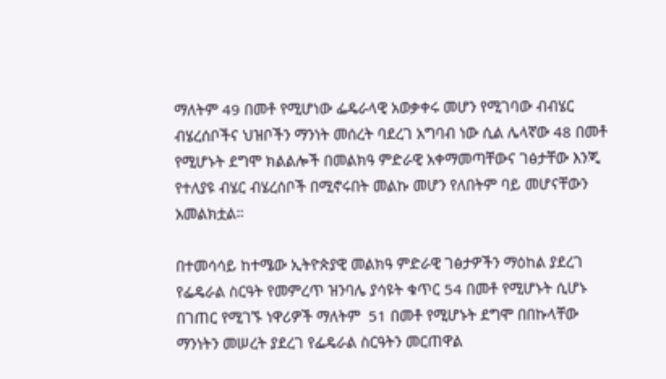ማለትም 49 በመቶ የሚሆነው ፌዴራላዊ አወቃቀሩ መሆን የሚገባው ብብሄር ብሄረሰቦችና ህዝቦችን ማንነት መሰረት ባደረገ አግባብ ነው ሲል ሌላኛው 48 በመቶ የሚሆኑት ደግሞ ክልልሎች በመልክዓ ምድራዊ አቀማመጣቸውና ገፅታቸው እንጂ የተለያዩ ብሄር ብሄረሰቦች በሚኖሩበት መልኩ መሆን የለበትም ባይ መሆናቸውን አመልክቷል።

በተመሳሳይ ከተሜው ኢትዮጵያዊ መልክዓ ምድራዊ ገፅታዎችን ማዕከል ያደረገ የፌዴራል ስርዓት የመምረጥ ዝንባሌ ያሳዩት ቁጥር 54 በመቶ የሚሆኑት ሲሆኑ በገጠር የሚገኙ ነዋሪዎች ማለትም  51 በመቶ የሚሆኑት ደግሞ በበኩላቸው ማንነትን መሠረት ያደረገ የፌዴራል ስርዓትን መርጠዋል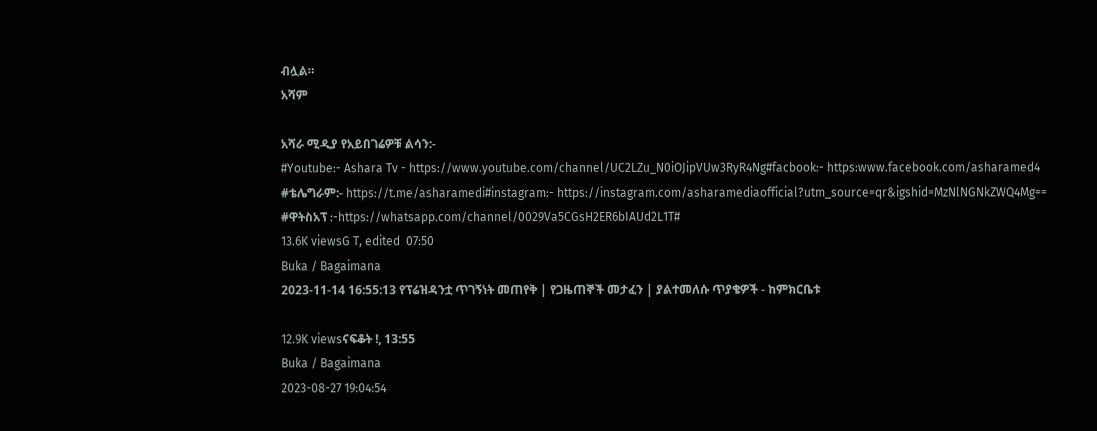ብሏል።
አሻም

አሻራ ሚዲያ የአይበገሬዎቹ ልሳን:-
#Youtube:- Ashara Tv - https://www.youtube.com/channel/UC2LZu_N0iOJipVUw3RyR4Ng#facbook:- https:www.facebook.com/asharamed4
#ቴሌግራም:- https://t.me/asharamedi#instagram:- https://instagram.com/asharamediaofficial?utm_source=qr&igshid=MzNlNGNkZWQ4Mg==
#ዋትስአፕ :-https://whatsapp.com/channel/0029Va5CGsH2ER6bIAUd2L1T#
13.6K viewsG T, edited  07:50
Buka / Bagaimana
2023-11-14 16:55:13 የፕሬዝዳንቷ ጥገኝነት መጠየቅ | የጋዜጠኞች መታፈን | ያልተመለሱ ጥያቄዎች - ከምክርቤቱ

12.9K viewsናፍቆት !, 13:55
Buka / Bagaimana
2023-08-27 19:04:54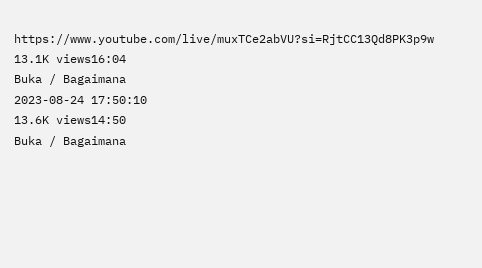https://www.youtube.com/live/muxTCe2abVU?si=RjtCC13Qd8PK3p9w
13.1K views16:04
Buka / Bagaimana
2023-08-24 17:50:10
13.6K views14:50
Buka / Bagaimana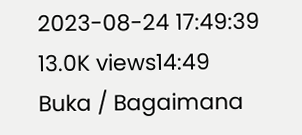2023-08-24 17:49:39
13.0K views14:49
Buka / Bagaimana